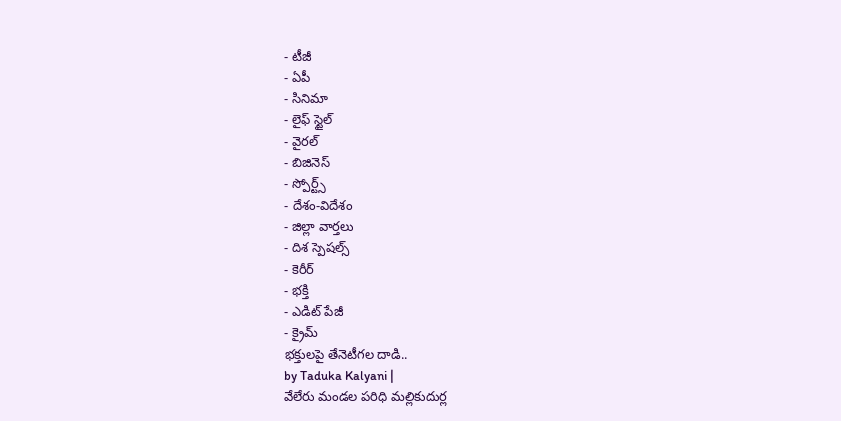- టీజీ
- ఏపీ
- సినిమా
- లైఫ్ స్టైల్
- వైరల్
- బిజినెస్
- స్పోర్ట్స్
- దేశం-విదేశం
- జిల్లా వార్తలు
- దిశ స్పెషల్స్
- కెరీర్
- భక్తి
- ఎడిట్ పేజీ
- క్రైమ్
భక్తులపై తేనెటీగల దాడి..
by Taduka Kalyani |
వేలేరు మండల పరిధి మల్లికుదుర్ల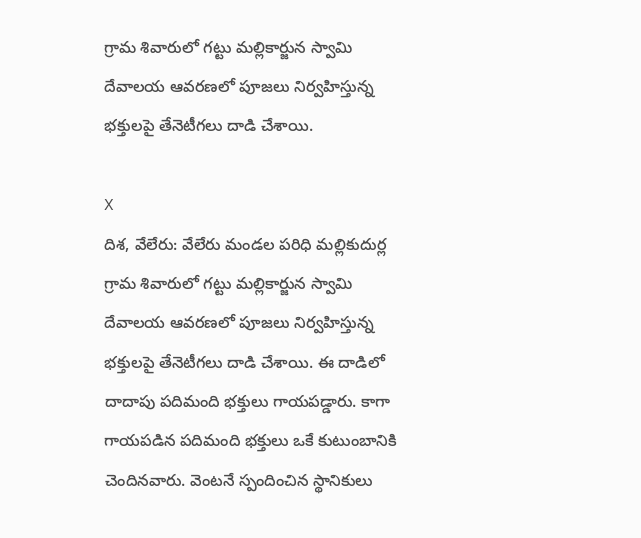గ్రామ శివారులో గట్టు మల్లికార్జున స్వామి దేవాలయ ఆవరణలో పూజలు నిర్వహిస్తున్న భక్తులపై తేనెటీగలు దాడి చేశాయి.

X
దిశ, వేలేరు: వేలేరు మండల పరిధి మల్లికుదుర్ల గ్రామ శివారులో గట్టు మల్లికార్జున స్వామి దేవాలయ ఆవరణలో పూజలు నిర్వహిస్తున్న భక్తులపై తేనెటీగలు దాడి చేశాయి. ఈ దాడిలో దాదాపు పదిమంది భక్తులు గాయపడ్డారు. కాగా గాయపడిన పదిమంది భక్తులు ఒకే కుటుంబానికి చెందినవారు. వెంటనే స్పందించిన స్థానికులు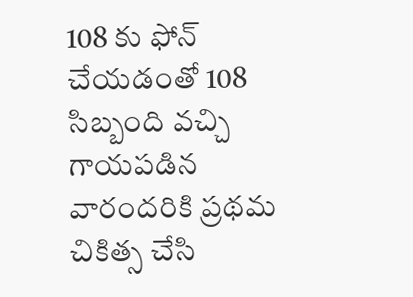108 కు ఫోన్ చేయడంతో 108 సిబ్బంది వచ్చి గాయపడిన వారందరికి ప్రథమ చికిత్స చేసి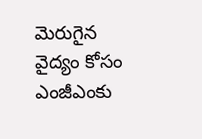మెరుగైన వైద్యం కోసం ఎంజీఎంకు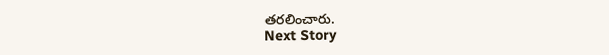తరలించారు.
Next Story